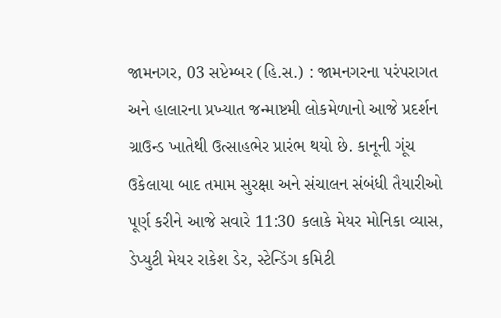જામનગર, 03 સપ્ટેમ્બર (હિ.સ.) : જામનગરના પરંપરાગત અને હાલારના પ્રખ્યાત જન્માષ્ટમી લોકમેળાનો આજે પ્રદર્શન ગ્રાઉન્ડ ખાતેથી ઉત્સાહભેર પ્રારંભ થયો છે. કાનૂની ગૂંચ ઉકેલાયા બાદ તમામ સુરક્ષા અને સંચાલન સંબંધી તૈયારીઓ પૂર્ણ કરીને આજે સવારે 11:30 કલાકે મેયર મોનિકા વ્યાસ, ડેપ્યુટી મેયર રાકેશ ડેર, સ્ટેન્ડિંગ કમિટી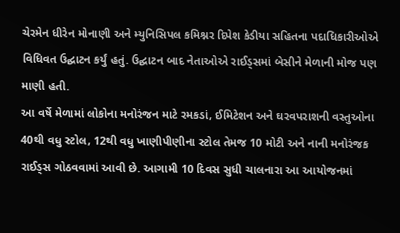ચેરમેન ધીરેન મોનાણી અને મ્યુનિસિપલ કમિશ્નર દિપેશ કેડીયા સહિતના પદાધિકારીઓએ વિધિવત ઉદ્ઘાટન કર્યું હતું. ઉદ્ઘાટન બાદ નેતાઓએ રાઈડ્સમાં બેસીને મેળાની મોજ પણ માણી હતી.
આ વર્ષે મેળામાં લોકોના મનોરંજન માટે રમકડાં, ઈમિટેશન અને ઘરવપરાશની વસ્તુઓના 40થી વધુ સ્ટોલ, 12થી વધુ ખાણીપીણીના સ્ટોલ તેમજ 10 મોટી અને નાની મનોરંજક રાઈડ્સ ગોઠવવામાં આવી છે. આગામી 10 દિવસ સુધી ચાલનારા આ આયોજનમાં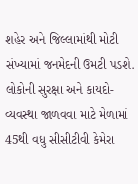શહેર અને જિલ્લામાંથી મોટી સંખ્યામાં જનમેદની ઉમટી પડશે.
લોકોની સુરક્ષા અને કાયદો-વ્યવસ્થા જાળવવા માટે મેળામાં 45થી વધુ સીસીટીવી કેમેરા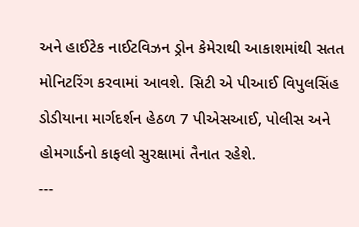અને હાઈટેક નાઈટવિઝન ડ્રોન કેમેરાથી આકાશમાંથી સતત મોનિટરિંગ કરવામાં આવશે. સિટી એ પીઆઈ વિપુલસિંહ ડોડીયાના માર્ગદર્શન હેઠળ 7 પીએસઆઈ, પોલીસ અને હોમગાર્ડનો કાફલો સુરક્ષામાં તૈનાત રહેશે.
---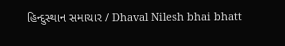હિન્દુસ્થાન સમાચાર / Dhaval Nilesh bhai bhatt